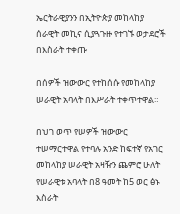ኤርትራዊያንን በኢትዮጵያ መከላከያ ሰራዊት መኪና ሲያጓጉዙ የተገኙ ወታደሮች በእስራት ተቀጡ

በሰዎች ዝውውር የተከሰሱ የመከላከያ ሠራዊት አባላት በእሥራት ተቀጥተዋል።

በህገ ወጥ የሠዎች ዝውውር ተሠማርተዋል የተባሉ አንድ ከፍተኛ የአገር መከላከያ ሠራዊት አዛዥን ጨምሮ ሁለት የሠራዊቱ አባላት በ8 ዓመት ከ5 ወር ፅኑ እስራት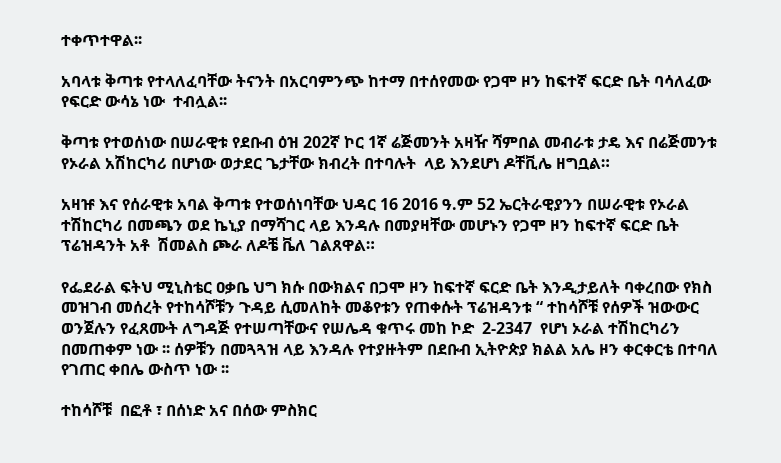ተቀጥተዋል፡፡

አባላቱ ቅጣቱ የተላለፈባቸው ትናንት በአርባምንጭ ከተማ በተሰየመው የጋሞ ዞን ከፍተኛ ፍርድ ቤት ባሳለፈው የፍርድ ውሳኔ ነው  ተብሏል፡፡

ቅጣቱ የተወሰነው በሠራዊቱ የደቡብ ዕዝ 202ኛ ኮር 1ኛ ሬጅመንት አዛዥ ሻምበል መብራቱ ታዴ እና በሬጅመንቱ የኦራል አሽከርካሪ በሆነው ወታደር ጌታቸው ክብረት በተባሉት  ላይ እንደሆነ ዶቸቪሌ ዘግቧል።

አዛዡ እና የሰራዊቱ አባል ቅጣቱ የተወሰነባቸው ህዳር 16 2016 ዓ.ም 52 ኤርትራዊያንን በሠራዊቱ የኦራል ተሽከርካሪ በመጫን ወደ ኬኒያ በማሻገር ላይ እንዳሉ በመያዛቸው መሆኑን የጋሞ ዞን ከፍተኛ ፍርድ ቤት ፕሬዝዳንት አቶ  ሽመልስ ጮራ ለዶቼ ቬለ ገልጸዋል።

የፌደራል ፍትህ ሚኒስቴር ዐቃቤ ህግ ክሱ በውክልና በጋሞ ዞን ከፍተኛ ፍርድ ቤት እንዲታይለት ባቀረበው የክስ መዝገብ መሰረት የተከሳሾቹን ጉዳይ ሲመለከት መቆየቱን የጠቀሱት ፕሬዝዳንቱ “ ተከሳሾቹ የሰዎች ዝውውር ወንጀሉን የፈጸሙት ለግዳጅ የተሠጣቸውና የሠሌዳ ቁጥሩ መከ ኮድ  2-2347  የሆነ ኦራል ተሽከርካሪን በመጠቀም ነው ፡፡ ሰዎቹን በመጓጓዝ ላይ እንዳሉ የተያዙትም በደቡብ ኢትዮጵያ ክልል አሌ ዞን ቀርቀርቴ በተባለ የገጠር ቀበሌ ውስጥ ነው ፡፡

ተከሳሾቹ  በፎቶ ፣ በሰነድ አና በሰው ምስክር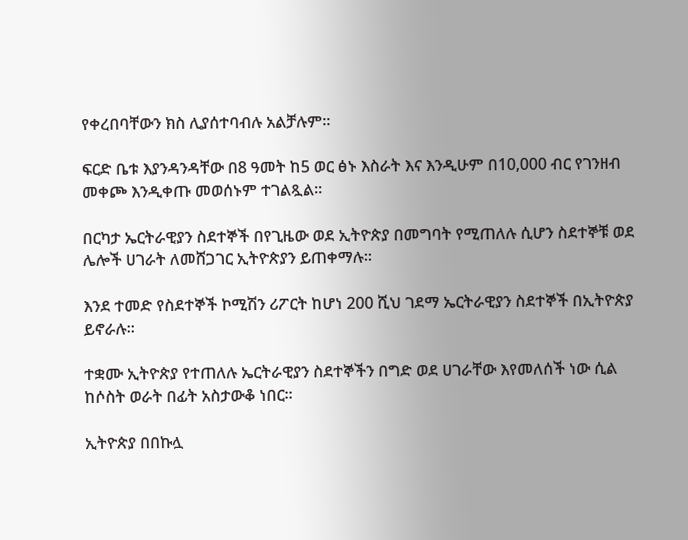የቀረበባቸውን ክስ ሊያሰተባብሉ አልቻሉም።

ፍርድ ቤቱ እያንዳንዳቸው በ8 ዓመት ከ5 ወር ፅኑ እስራት እና እንዲሁም በ10,000 ብር የገንዘብ መቀጮ እንዲቀጡ መወሰኑም ተገልጿል።

በርካታ ኤርትራዊያን ስደተኞች በየጊዜው ወደ ኢትዮጵያ በመግባት የሚጠለሉ ሲሆን ስደተኞቹ ወደ ሌሎች ሀገራት ለመሸጋገር ኢትዮጵያን ይጠቀማሉ፡፡

እንደ ተመድ የስደተኞች ኮሚሽን ሪፖርት ከሆነ 200 ሺህ ገደማ ኤርትራዊያን ስደተኞች በኢትዮጵያ ይኖራሉ፡፡

ተቋሙ ኢትዮጵያ የተጠለሉ ኤርትራዊያን ስደተኞችን በግድ ወደ ሀገራቸው እየመለሰች ነው ሲል ከሶስት ወራት በፊት አስታውቆ ነበር፡፡

ኢትዮጵያ በበኩሏ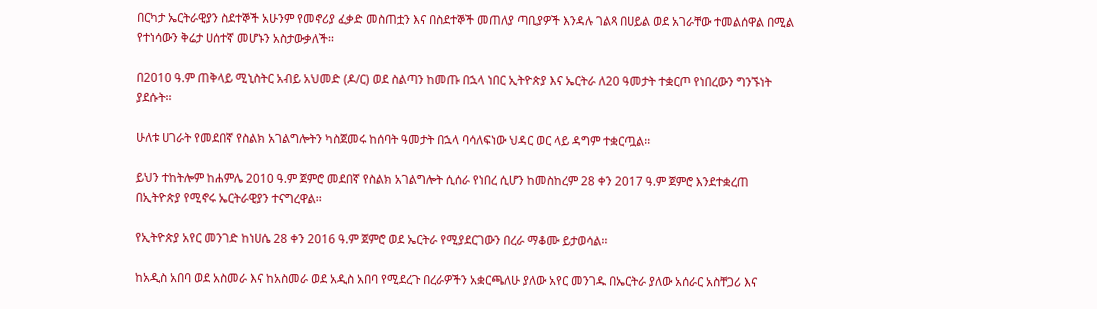በርካታ ኤርትራዊያን ስደተኞች አሁንም የመኖሪያ ፈቃድ መስጠቷን እና በስደተኞች መጠለያ ጣቢያዎች እንዳሉ ገልጻ በሀይል ወደ አገራቸው ተመልሰዋል በሚል የተነሳውን ቅሬታ ሀሰተኛ መሆኑን አስታውቃለች፡፡

በ2010 ዓ.ም ጠቅላይ ሚኒስትር አብይ አህመድ (ዶ/ር) ወደ ስልጣን ከመጡ በኋላ ነበር ኢትዮጵያ እና ኤርትራ ለ20 ዓመታት ተቋርጦ የነበረውን ግንኙነት ያደሱት፡፡

ሁለቱ ሀገራት የመደበኛ የስልክ አገልግሎትን ካስጀመሩ ከሰባት ዓመታት በኋላ ባሳለፍነው ህዳር ወር ላይ ዳግም ተቋርጧል፡፡

ይህን ተከትሎም ከሐምሌ 2010 ዓ.ም ጀምሮ መደበኛ የስልክ አገልግሎት ሲሰራ የነበረ ሲሆን ከመስከረም 28 ቀን 2017 ዓ.ም ጀምሮ እንደተቋረጠ በኢትዮጵያ የሚኖሩ ኤርትራዊያን ተናግረዋል፡፡

የኢትዮጵያ አየር መንገድ ከነሀሴ 28 ቀን 2016 ዓ.ም ጀምሮ ወደ ኤርትራ የሚያደርገውን በረራ ማቆሙ ይታወሳል፡፡

ከአዲስ አበባ ወደ አስመራ እና ከአስመራ ወደ አዲስ አበባ የሚደረጉ በረራዎችን አቋርጫለሁ ያለው አየር መንገዱ በኤርትራ ያለው አሰራር አስቸጋሪ እና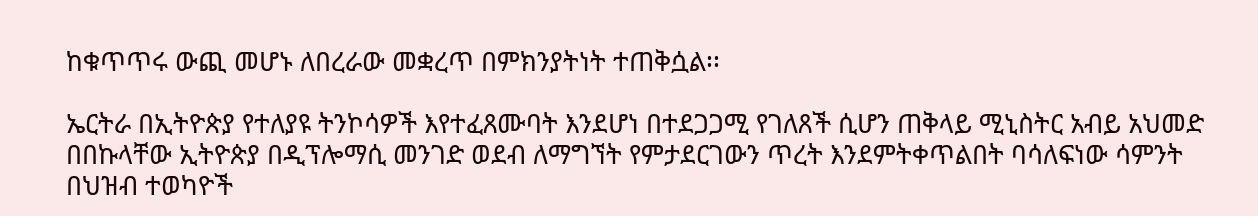ከቁጥጥሩ ውጪ መሆኑ ለበረራው መቋረጥ በምክንያትነት ተጠቅሷል፡፡

ኤርትራ በኢትዮጵያ የተለያዩ ትንኮሳዎች እየተፈጸሙባት እንደሆነ በተደጋጋሚ የገለጸች ሲሆን ጠቅላይ ሚኒስትር አብይ አህመድ በበኩላቸው ኢትዮጵያ በዲፕሎማሲ መንገድ ወደብ ለማግኘት የምታደርገውን ጥረት እንደምትቀጥልበት ባሳለፍነው ሳምንት በህዝብ ተወካዮች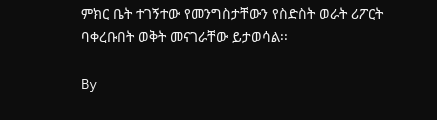ምክር ቤት ተገኝተው የመንግስታቸውን የስድስት ወራት ሪፖርት ባቀረቡበት ወቅት መናገራቸው ይታወሳል፡፡

By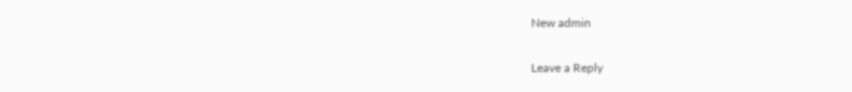New admin

Leave a Reply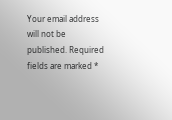Your email address will not be published. Required fields are marked *